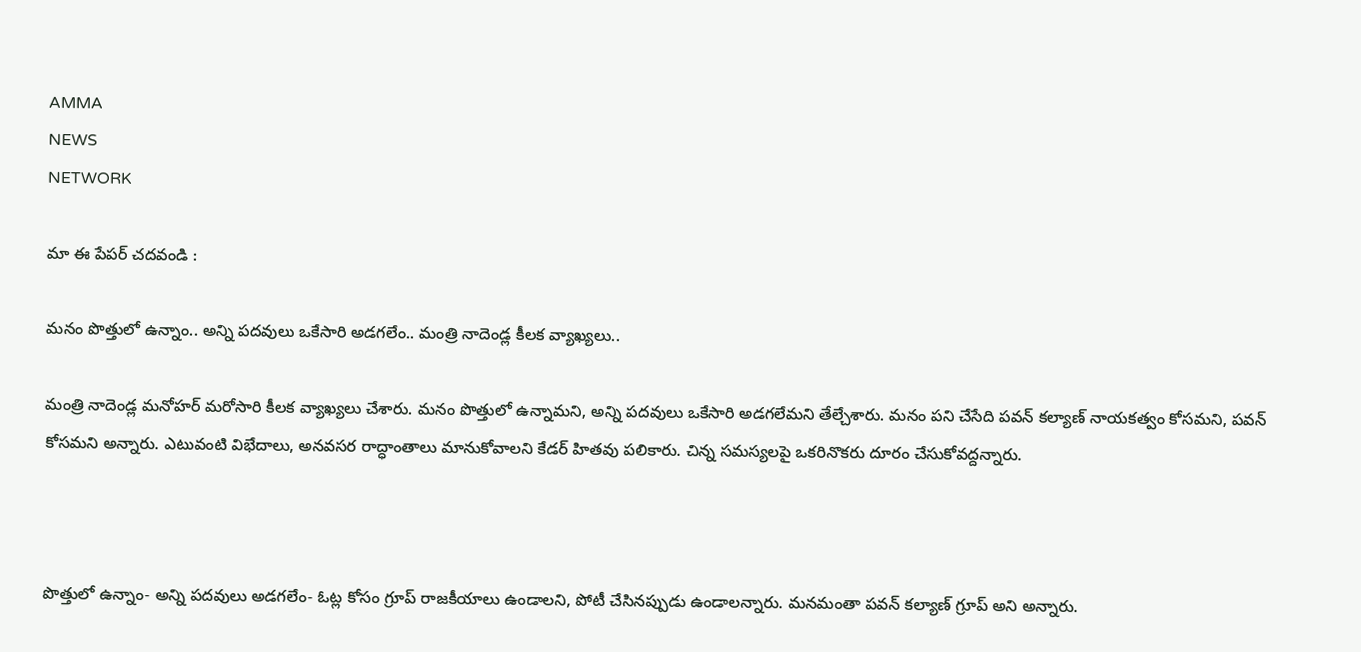AMMA
NEWS
NETWORK

మా ఈ పేపర్ చదవండి :

మనం పొత్తులో ఉన్నాం.. అన్ని పదవులు ఒకేసారి అడగలేం.. మంత్రి నాదెండ్ల కీలక వ్యాఖ్యలు..

మంత్రి నాదెండ్ల మనోహర్ మరోసారి కీలక వ్యాఖ్యలు చేశారు. మనం పొత్తులో ఉన్నామని, అన్ని పదవులు ఒకేసారి అడగలేమని తేల్చేశారు. మనం పని చేసేది పవన్ కల్యాణ్ నాయకత్వం కోసమని, పవన్ కోసమని అన్నారు. ఎటువంటి విభేదాలు, అనవసర రాద్ధాంతాలు మానుకోవాలని కేడర్ హితవు పలికారు. చిన్న సమస్యలపై ఒకరినొకరు దూరం చేసుకోవద్దన్నారు.



పొత్తులో ఉన్నాం- అన్ని పదవులు అడగలేం- ఓట్ల కోసం గ్రూప్ రాజకీయాలు ఉండాలని, పోటీ చేసినప్పుడు ఉండాలన్నారు. మనమంతా పవన్ కల్యాణ్ గ్రూప్ అని అన్నారు.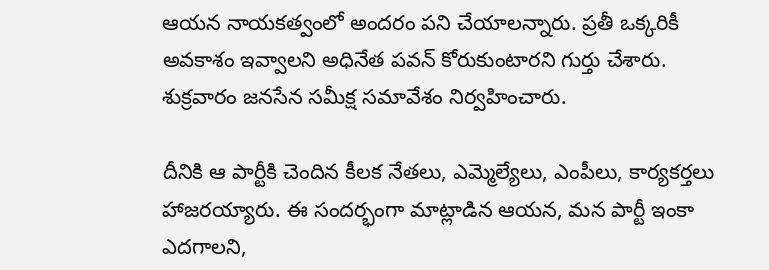ఆయన నాయకత్వంలో అందరం పని చేయాలన్నారు. ప్రతీ ఒక్కరికీ అవకాశం ఇవ్వాలని అధినేత పవన్ కోరుకుంటారని గుర్తు చేశారు. శుక్రవారం జనసేన సమీక్ష సమావేశం నిర్వహించారు.

దీనికి ఆ పార్టీకి చెందిన కీలక నేతలు, ఎమ్మెల్యేలు, ఎంపీలు, కార్యకర్తలు హాజరయ్యారు. ఈ సందర్భంగా మాట్లాడిన ఆయన, మన పార్టీ ఇంకా ఎదగాలని,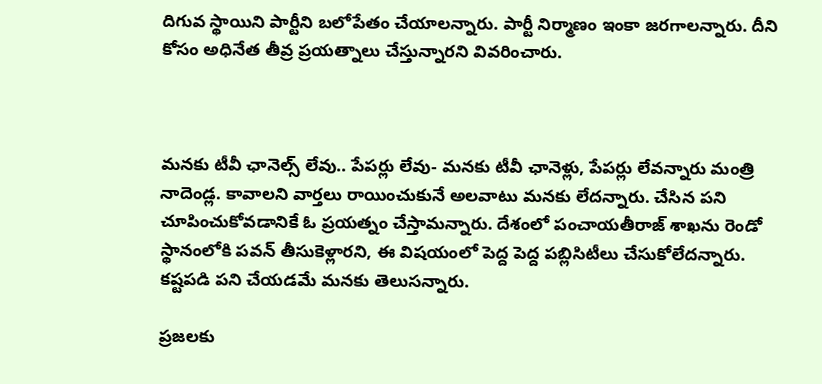దిగువ స్థాయిని పార్టీని బలోపేతం చేయాలన్నారు. పార్టీ నిర్మాణం ఇంకా జరగాలన్నారు. దీని కోసం అధినేత తీవ్ర ప్రయత్నాలు చేస్తున్నారని వివరించారు.



మనకు టీవీ ఛానెల్స్ లేవు.. పేపర్లు లేవు- మనకు టీవీ ఛానెళ్లు, పేపర్లు లేవన్నారు మంత్రి నాదెండ్ల. కావాలని వార్తలు రాయించుకునే అలవాటు మనకు లేదన్నారు. చేసిన పని చూపించుకోవడానికే ఓ ప్రయత్నం చేస్తామన్నారు. దేశంలో పంచాయతీరాజ్ శాఖను రెండో స్థానంలోకి పవన్ తీసుకెళ్లారని, ఈ విషయంలో పెద్ద పెద్ద పబ్లిసిటీలు చేసుకోలేదన్నారు. కష్టపడి పని చేయడమే మనకు తెలుసన్నారు.

ప్రజలకు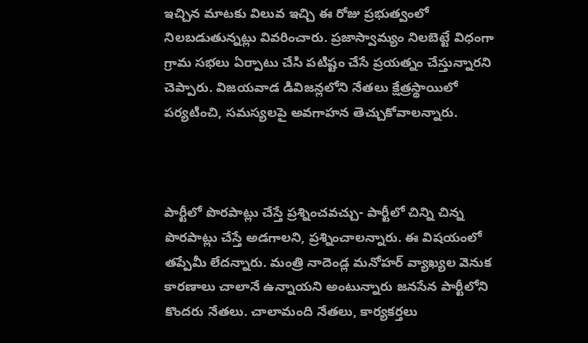ఇచ్చిన మాటకు విలువ ఇచ్చి ఈ రోజు ప్రభుత్వంలో నిలబడుతున్నట్లు వివరించారు. ప్రజాస్వామ్యం నిలబెట్టే విధంగా గ్రామ సభలు ఏర్పాటు చేసి పటిష్టం చేసే ప్రయత్నం చేస్తున్నారని చెప్పారు. విజయవాడ డివిజన్లలోని నేతలు క్షేత్రస్థాయిలో పర్యటించి, సమస్యలపై అవగాహన తెచ్చుకోవాలన్నారు.



పార్టీలో పొరపాట్లు చేస్తే ప్రశ్నించవచ్చు- పార్టీలో చిన్ని చిన్న పొరపాట్లు చేస్తే అడగాలని, ప్రశ్నించాలన్నారు. ఈ విషయంలో తప్పేమీ లేదన్నారు. మంత్రి నాదెండ్ల మనోహర్ వ్యాఖ్యల వెనుక కారణాలు చాలానే ఉన్నాయని అంటున్నారు జనసేన పార్టీలోని కొందరు నేతలు. చాలామంది నేతలు, కార్యకర్తలు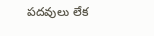పదవులు లేక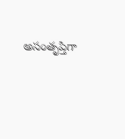అసంతృప్తిగా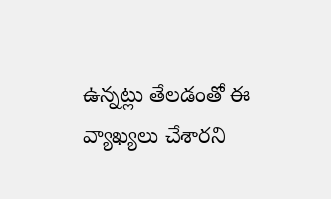ఉన్నట్లు తేలడంతో ఈ వ్యాఖ్యలు చేశారని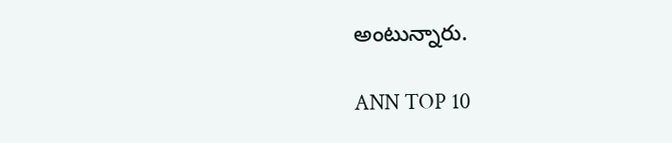అంటున్నారు.

ANN TOP 10